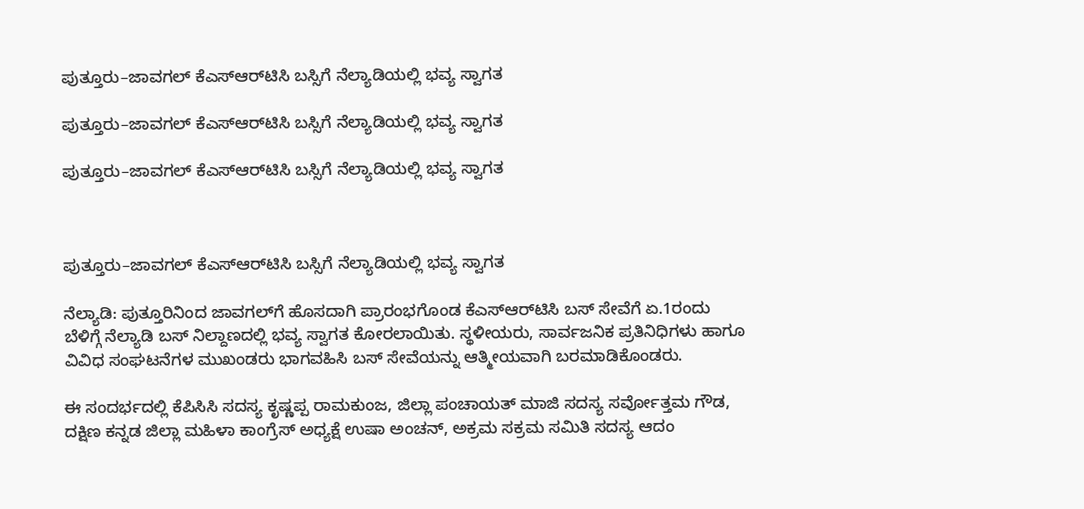ಪುತ್ತೂರು–ಜಾವಗಲ್ ಕೆಎಸ್‌ಆರ್‌ಟಿಸಿ ಬಸ್ಸಿಗೆ ನೆಲ್ಯಾಡಿಯಲ್ಲಿ ಭವ್ಯ ಸ್ವಾಗತ

ಪುತ್ತೂರು–ಜಾವಗಲ್ ಕೆಎಸ್‌ಆರ್‌ಟಿಸಿ ಬಸ್ಸಿಗೆ ನೆಲ್ಯಾಡಿಯಲ್ಲಿ ಭವ್ಯ ಸ್ವಾಗತ

ಪುತ್ತೂರು–ಜಾವಗಲ್ ಕೆಎಸ್‌ಆರ್‌ಟಿಸಿ ಬಸ್ಸಿಗೆ ನೆಲ್ಯಾಡಿಯಲ್ಲಿ ಭವ್ಯ ಸ್ವಾಗತ



ಪುತ್ತೂರು–ಜಾವಗಲ್ ಕೆಎಸ್‌ಆರ್‌ಟಿಸಿ ಬಸ್ಸಿಗೆ ನೆಲ್ಯಾಡಿಯಲ್ಲಿ ಭವ್ಯ ಸ್ವಾಗತ

ನೆಲ್ಯಾಡಿ: ಪುತ್ತೂರಿನಿಂದ ಜಾವಗಲ್‌ಗೆ ಹೊಸದಾಗಿ ಪ್ರಾರಂಭಗೊಂಡ ಕೆಎಸ್‌ಆರ್‌ಟಿಸಿ ಬಸ್ ಸೇವೆಗೆ ಏ.1ರಂದು ಬೆಳಿಗ್ಗೆ ನೆಲ್ಯಾಡಿ ಬಸ್ ನಿಲ್ದಾಣದಲ್ಲಿ ಭವ್ಯ ಸ್ವಾಗತ ಕೋರಲಾಯಿತು. ಸ್ಥಳೀಯರು, ಸಾರ್ವಜನಿಕ ಪ್ರತಿನಿಧಿಗಳು ಹಾಗೂ ವಿವಿಧ ಸಂಘಟನೆಗಳ ಮುಖಂಡರು ಭಾಗವಹಿಸಿ ಬಸ್ ಸೇವೆಯನ್ನು ಆತ್ಮೀಯವಾಗಿ ಬರಮಾಡಿಕೊಂಡರು.

ಈ ಸಂದರ್ಭದಲ್ಲಿ ಕೆಪಿಸಿಸಿ ಸದಸ್ಯ ಕೃಷ್ಣಪ್ಪ ರಾಮಕುಂಜ, ಜಿಲ್ಲಾ ಪಂಚಾಯತ್ ಮಾಜಿ ಸದಸ್ಯ ಸರ್ವೋತ್ತಮ ಗೌಡ, ದಕ್ಷಿಣ ಕನ್ನಡ ಜಿಲ್ಲಾ ಮಹಿಳಾ ಕಾಂಗ್ರೆಸ್ ಅಧ್ಯಕ್ಷೆ ಉಷಾ ಅಂಚನ್, ಅಕ್ರಮ ಸಕ್ರಮ ಸಮಿತಿ ಸದಸ್ಯ ಆದಂ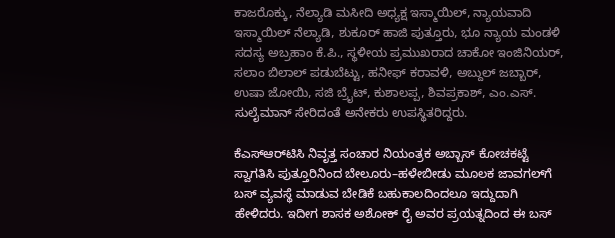ಕಾಜರೊಕ್ಕು, ನೆಲ್ಯಾಡಿ ಮಸೀದಿ ಅಧ್ಯಕ್ಷ ಇಸ್ಮಾಯಿಲ್, ನ್ಯಾಯವಾದಿ ಇಸ್ಮಾಯಿಲ್ ನೆಲ್ಯಾಡಿ, ಶುಕೂರ್ ಹಾಜಿ ಪುತ್ತೂರು, ಭೂ ನ್ಯಾಯ ಮಂಡಳಿ ಸದಸ್ಯ ಅಬ್ರಹಾಂ ಕೆ.ಪಿ., ಸ್ಥಳೀಯ ಪ್ರಮುಖರಾದ ಚಾಕೋ ಇಂಜಿನಿಯರ್, ಸಲಾಂ ಬಿಲಾಲ್ ಪಡುಬೆಟ್ಟು, ಹನೀಫ್ ಕರಾವಳಿ, ಅಬ್ದುಲ್ ಜಬ್ಬಾರ್, ಉಷಾ ಜೋಯಿ, ಸಜಿ ಬ್ರೈಟ್, ಕುಶಾಲಪ್ಪ, ಶಿವಪ್ರಕಾಶ್, ಎಂ.ಎಸ್. ಸುಲೈಮಾನ್ ಸೇರಿದಂತೆ ಅನೇಕರು ಉಪಸ್ಥಿತರಿದ್ದರು.

ಕೆಎಸ್‌ಆರ್‌ಟಿಸಿ ನಿವೃತ್ತ ಸಂಚಾರ ನಿಯಂತ್ರಕ ಅಬ್ಬಾಸ್ ಕೋಚಕಟ್ಟೆ ಸ್ವಾಗತಿಸಿ ಪುತ್ತೂರಿನಿಂದ ಬೇಲೂರು–ಹಳೇಬೀಡು ಮೂಲಕ ಜಾವಗಲ್‌ಗೆ ಬಸ್ ವ್ಯವಸ್ಥೆ ಮಾಡುವ ಬೇಡಿಕೆ ಬಹುಕಾಲದಿಂದಲೂ ಇದ್ದುದಾಗಿ ಹೇಳಿದರು. ಇದೀಗ ಶಾಸಕ ಅಶೋಕ್ ರೈ ಅವರ ಪ್ರಯತ್ನದಿಂದ ಈ ಬಸ್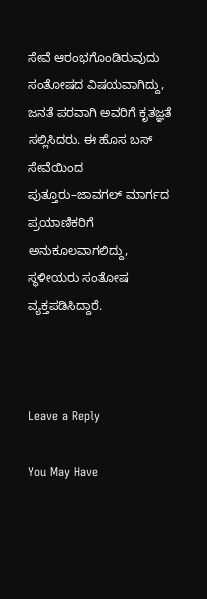ಸೇವೆ ಆರಂಭಗೊಂಡಿರುವುದು ಸಂತೋಷದ ವಿಷಯವಾಗಿದ್ದು, ಜನತೆ ಪರವಾಗಿ ಅವರಿಗೆ ಕೃತಜ್ಞತೆ ಸಲ್ಲಿಸಿದರು. ಈ ಹೊಸ ಬಸ್ ಸೇವೆಯಿಂದ ಪುತ್ತೂರು–ಜಾವಗಲ್ ಮಾರ್ಗದ ಪ್ರಯಾಣಿಕರಿಗೆ ಅನುಕೂಲವಾಗಲಿದ್ದು, ಸ್ಥಳೀಯರು ಸಂತೋಷ ವ್ಯಕ್ತಪಡಿಸಿದ್ದಾರೆ.



Leave a Reply

You May Have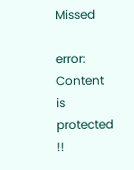Missed

error: Content is protected !!